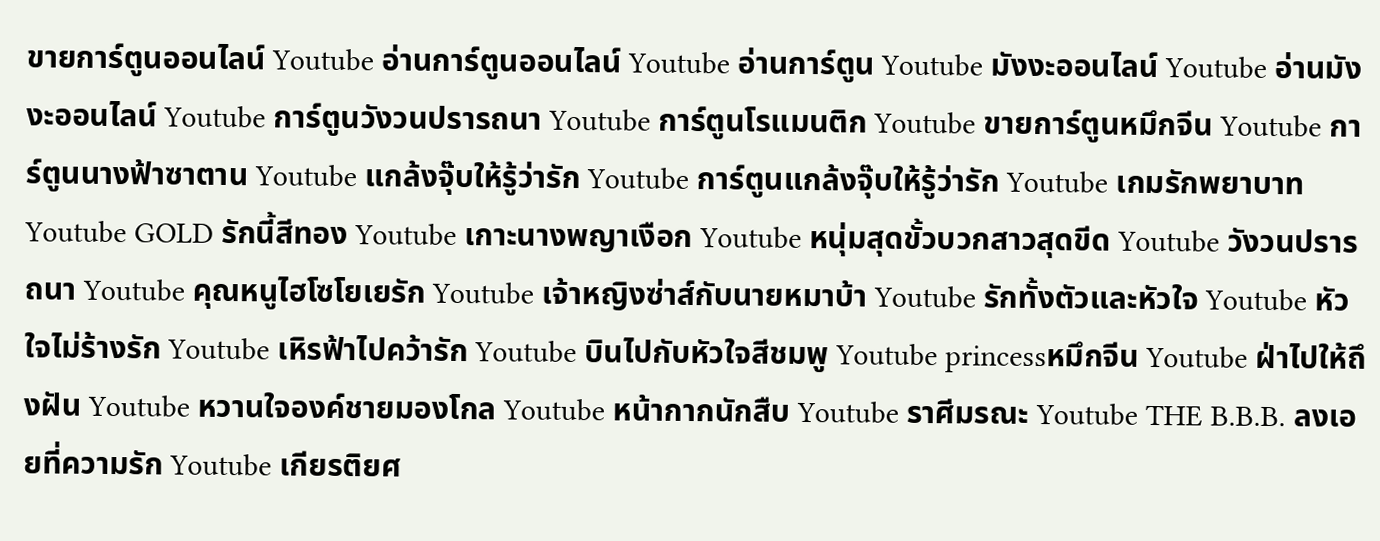ขายการ์ตูนออนไลน์ Youtube อ่านการ์ตูนออนไลน์ Youtube อ่านการ์ตูน Youtube มังงะออนไลน์ Youtube อ่านมังงะออนไลน์ Youtube การ์ตูนวังวนปรารถนา Youtube การ์ตูนโรแมนติก Youtube ขายการ์ตูนหมึกจีน Youtube การ์ตูนนางฟ้าซาตาน Youtube แกล้งจุ๊บให้รู้ว่ารัก Youtube การ์ตูนแกล้งจุ๊บให้รู้ว่ารัก Youtube เกมรักพยาบาท Youtube GOLD รักนี้สีทอง Youtube เกาะนางพญาเงือก Youtube หนุ่มสุดขั้วบวกสาวสุดขีด Youtube วังวนปรารถนา Youtube คุณหนูไฮโซโยเยรัก Youtube เจ้าหญิงซ่าส์กับนายหมาบ้า Youtube รักทั้งตัวและหัวใจ Youtube หัวใจไม่ร้างรัก Youtube เหิรฟ้าไปคว้ารัก Youtube บินไปกับหัวใจสีชมพู Youtube princessหมึกจีน Youtube ฝ่าไปให้ถึงฝัน Youtube หวานใจองค์ชายมองโกล Youtube หน้ากากนักสืบ Youtube ราศีมรณะ Youtube THE B.B.B. ลงเอยที่ความรัก Youtube เกียรติยศ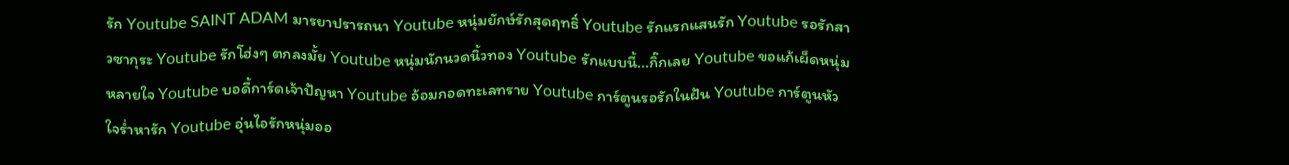รัก Youtube SAINT ADAM มารยาปรารถนา Youtube หนุ่มยักษ์รักสุดฤทธิ์ Youtube รักแรกแสนรัก Youtube รอรักสาวซากุระ Youtube รักโฮ่งๆ ตกลงมั้ย Youtube หนุ่มนักนวดนิ้วทอง Youtube รักแบบนี้...กิ๊กเลย Youtube ขอแก้เผ็ดหนุ่มหลายใจ Youtube บอดี้การ์ดเจ้าปัญหา Youtube อ้อมกอดทะเลทราย Youtube การ์ตูนรอรักในฝัน Youtube การ์ตูนหัวใจร่ำหารัก Youtube อุ่นไอรักหนุ่มออ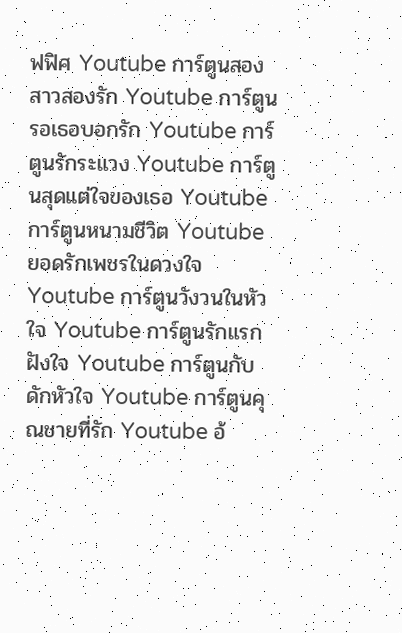ฟฟิศ Youtube การ์ตูนสองสาวสองรัก Youtube การ์ตูนรอเธอบอกรัก Youtube การ์ตูนรักระแวง Youtube การ์ตูนสุดแต่ใจของเธอ Youtube การ์ตูนหนามชีวิต Youtube ยอดรักเพชรในดวงใจ Youtube การ์ตูนวังวนในหัวใจ Youtube การ์ตูนรักแรกฝังใจ Youtube การ์ตูนกับดักหัวใจ Youtube การ์ตูนคุณชายที่รัก Youtube อ้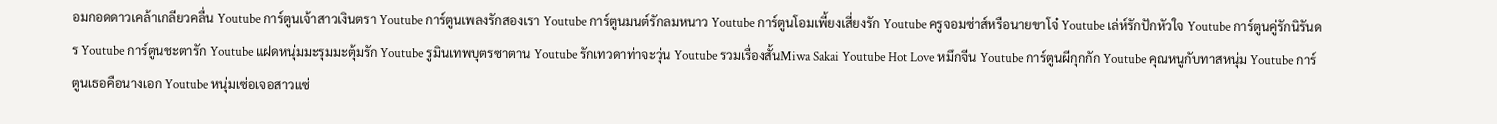อมกอดดาวเคล้าเกลียวคลื่น Youtube การ์ตูนเจ้าสาวเงินตรา Youtube การ์ตูนเพลงรักสองเรา Youtube การ์ตูนมนต์รักลมหนาว Youtube การ์ตูนโอมเพี้ยงเสี่ยงรัก Youtube ครูจอมซ่าส์หรือนายขาโจ๋ Youtube เล่ห์รักปักหัวใจ Youtube การ์ตูนคู่รักนิรันดร Youtube การ์ตูนชะตารัก Youtube แฝดหนุ่มมะรุมมะตุ้มรัก Youtube รูมินเทพบุตรซาตาน Youtube รักเทวดาท่าจะวุ่น Youtube รวมเรื่องสั้นMiwa Sakai Youtube Hot Love หมึกจีน Youtube การ์ตูนผีกุกกัก Youtube คุณหนูกับทาสหนุ่ม Youtube การ์ตูนเธอคือนางเอก Youtube หนุ่มเซ่อเจอสาวแซ่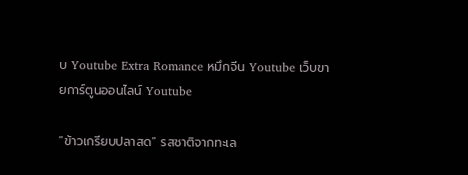บ Youtube Extra Romance หมึกจีน Youtube เว็บขายการ์ตูนออนไลน์ Youtube

“ข้าวเกรียบปลาสด” รสชาติจากทะเล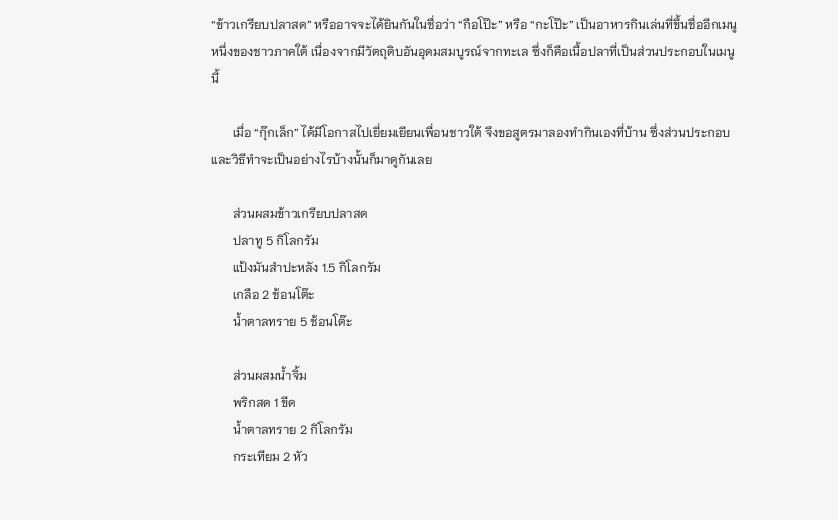“ข้าวเกรียบปลาสด” หรืออาจจะได้ยินกันในชื่อว่า “กือโป๊ะ” หรือ “กะโป๊ะ” เป็นอาหารกินเล่นที่ขึ้นชื่ออีกเมนูหนึ่งของชาวภาคใต้ เนื่องจากมีวัตถุดิบอันอุดมสมบูรณ์จากทะเล ซึ่งก็คือเนื้อปลาที่เป็นส่วนประกอบในเมนูนี้

       เมื่อ “กุ๊กเล็ก” ได้มีโอกาสไปเยี่ยมเยียนเพื่อนชาวใต้ จึงขอสูตรมาลองทำกินเองที่บ้าน ซึ่งส่วนประกอบและวิธีทำจะเป็นอย่างไรบ้างนั้นก็มาดูกันเลย

       ส่วนผสมข้าวเกรียบปลาสด
       ปลาทู 5 กิโลกรัม
       แป้งมันสำปะหลัง 1.5 กิโลกรัม
       เกลือ 2 ช้อนโต๊ะ
       น้ำตาลทราย 5 ช้อนโต๊ะ

       ส่วนผสมน้ำจิ้ม
       พริกสด 1 ขีด
       น้ำตาลทราย 2 กิโลกรัม
       กระเทียม 2 หัว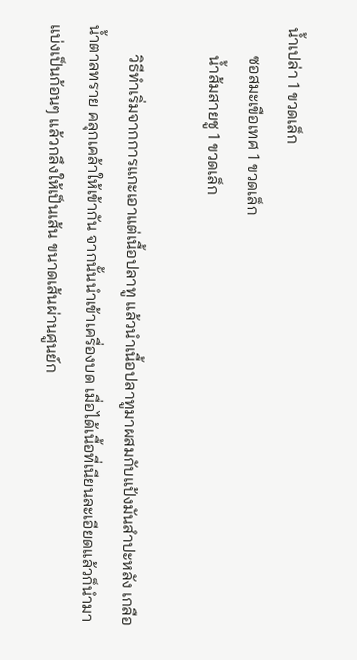น้ำเปล่า 1 ขวดเล็ก
       ซอสมะเขือเทศ 1 ขวดเล็ก
       น้ำส้มสายชู 1 ขวดเล็ก

       วิธีทำเริ่มจากการแกะเอาแต่เนื้อปลาทู แล้วนำเนื้อปลาทูมาผสมกับแป้งมันสำปะหลัง เกลือ น้ำตาลทราย คลุกเคล้าให้เข้ากัน จากนั้นนำเข้าเครื่องบด เมื่อได้เนื้อที่เนียนละเอียดแล้วก็นำมาแบ่งเป็นก้อนๆ แล้วกลึงให้เป็นเส้น ขนาดเส้นผ่านศูนย์ก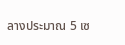ลางประมาณ 5 เซ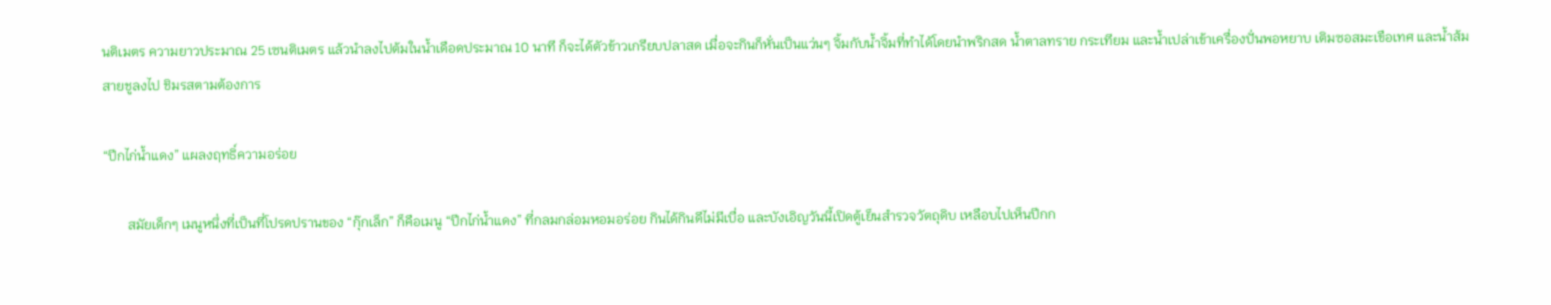นติเมตร ความยาวประมาณ 25 เซนติเมตร แล้วนำลงไปต้มในน้ำเดือดประมาณ 10 นาที ก็จะได้ตัวข้าวเกรียบปลาสด เมื่อจะกินก็หั่นเป็นแว่นๆ จิ้มกับน้ำจิ้มที่ทำได้โดยนำพริกสด น้ำตาลทราย กระเทียม และน้ำเปล่าเข้าเครื่องปั่นพอหยาบ เติมซอสมะเขือเทศ และน้ำส้มสายชูลงไป ชิมรสตามต้องการ

“ปีกไก่น้ำแดง” แผลงฤทธิ์ความอร่อย

       สมัยเด็กๆ เมนูหนึ่งที่เป็นที่โปรดปรานของ “กุ๊กเล็ก” ก็คือเมนู “ปีกไก่น้ำแดง” ที่กลมกล่อมหอมอร่อย กินได้กินดีไม่มีเบื่อ และบังเอิญวันนี้เปิดตู้เย็นสำรวจวัตถุดิบ เหลือบไปเห็นปีกก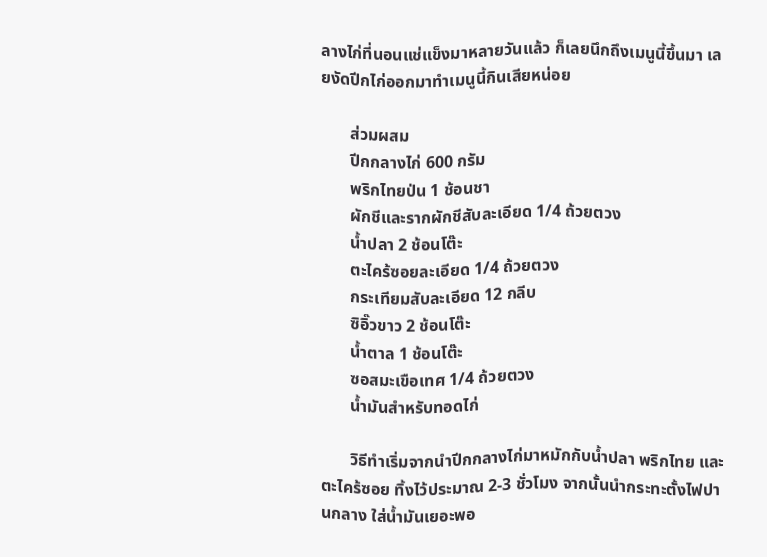ลางไก่ที่นอนแช่แข็งมาหลายวันแล้ว ก็เลยนึกถึงเมนูนี้ขึ้นมา เลยงัดปีกไก่ออกมาทำเมนูนี้กินเสียหน่อย

       ส่วมผสม
       ปีกกลางไก่ 600 กรัม
       พริกไทยป่น 1 ช้อนชา
       ผักชีและรากผักชีสับละเอียด 1/4 ถ้วยตวง
       น้ำปลา 2 ช้อนโต๊ะ
       ตะไคร้ซอยละเอียด 1/4 ถ้วยตวง
       กระเทียมสับละเอียด 12 กลีบ
       ซิอิ๊วขาว 2 ช้อนโต๊ะ
       น้ำตาล 1 ช้อนโต๊ะ
       ซอสมะเขือเทศ 1/4 ถ้วยตวง
       น้ำมันสำหรับทอดไก่

       วิธีทำเริ่มจากนำปีกกลางไก่มาหมักกับน้ำปลา พริกไทย และตะไคร้ซอย ทิ้งไว้ประมาณ 2-3 ชั่วโมง จากนั้นนำกระทะตั้งไฟปานกลาง ใส่น้ำมันเยอะพอ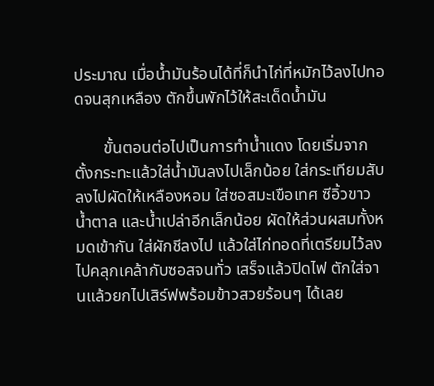ประมาณ เมื่อน้ำมันร้อนได้ที่ก็นำไก่ที่หมักไว้ลงไปทอดจนสุกเหลือง ตักขึ้นพักไว้ให้สะเด็ดน้ำมัน

       ขั้นตอนต่อไปเป็นการทำน้ำแดง โดยเริ่มจากตั้งกระทะแล้วใส่น้ำมันลงไปเล็กน้อย ใส่กระเทียมสับลงไปผัดให้เหลืองหอม ใส่ซอสมะเขือเทศ ซีอิ้วขาว น้ำตาล และน้ำเปล่าอีกเล็กน้อย ผัดให้ส่วนผสมทั้งหมดเข้ากัน ใส่ผักชีลงไป แล้วใส่ไก่ทอดที่เตรียมไว้ลงไปคลุกเคล้ากับซอสจนทั่ว เสร็จแล้วปิดไฟ ตักใส่จานแล้วยกไปเสิร์ฟพร้อมข้าวสวยร้อนๆ ได้เลย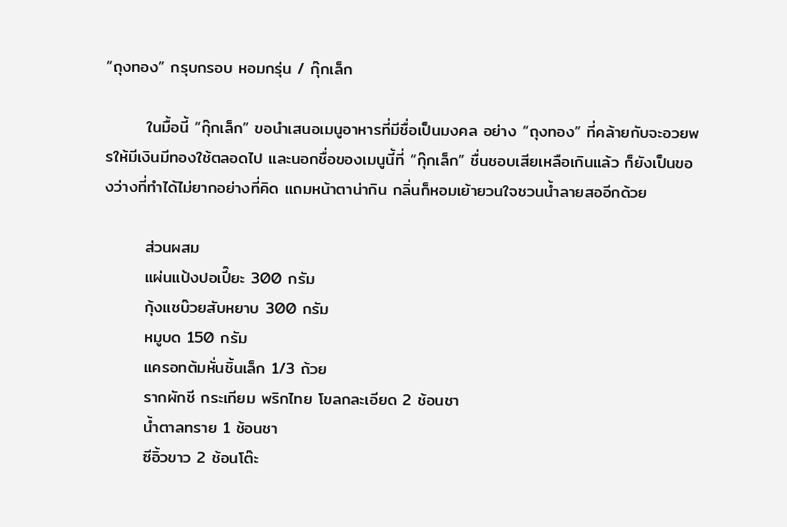“ถุงทอง” กรุบกรอบ หอมกรุ่น / กุ๊กเล็ก

       ในมื้อนี้ “กุ๊กเล็ก” ขอนำเสนอเมนูอาหารที่มีชื่อเป็นมงคล อย่าง “ถุงทอง” ที่คล้ายกับจะอวยพรให้มีเงินมีทองใช้ตลอดไป และนอกชื่อของเมนูนี้ที่ “กุ๊กเล็ก” ชื่นชอบเสียเหลือเกินแล้ว ก็ยังเป็นของว่างที่ทำได้ไม่ยากอย่างที่คิด แถมหน้าตาน่ากิน กลิ่นก็หอมเย้ายวนใจชวนน้ำลายสออีกด้วย

       ส่วนผสม
       แผ่นแป้งปอเปี๊ยะ 300 กรัม
       กุ้งแชบ๊วยสับหยาบ 300 กรัม
       หมูบด 150 กรัม
       แครอทต้มหั่นชิ้นเล็ก 1/3 ถ้วย
       รากผักชี กระเทียม พริกไทย โขลกละเอียด 2 ช้อนชา
       น้ำตาลทราย 1 ช้อนชา
       ซีอิ้วขาว 2 ช้อนโต๊ะ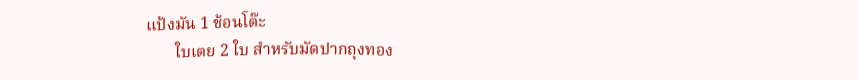แป้งมัน 1 ช้อนโต๊ะ
       ใบเตย 2 ใบ สำหรับมัดปากถุงทอง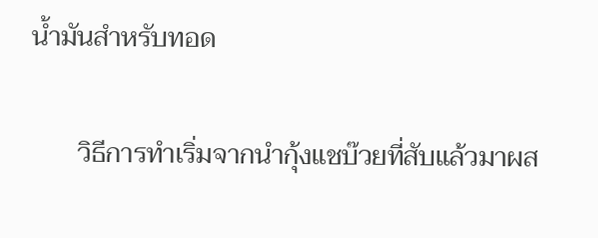น้ำมันสำหรับทอด

       วิธีการทำเริ่มจากนำกุ้งแชบ๊วยที่สับแล้วมาผส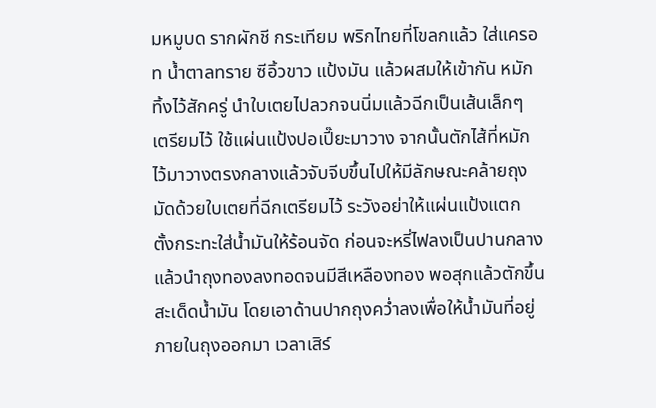มหมูบด รากผักชี กระเทียม พริกไทยที่โขลกแล้ว ใส่แครอท น้ำตาลทราย ซีอิ้วขาว แป้งมัน แล้วผสมให้เข้ากัน หมักทิ้งไว้สักครู่ นำใบเตยไปลวกจนนิ่มแล้วฉีกเป็นเส้นเล็กๆ เตรียมไว้ ใช้แผ่นแป้งปอเปี๊ยะมาวาง จากนั้นตักไส้ที่หมักไว้มาวางตรงกลางแล้วจับจีบขึ้นไปให้มีลักษณะคล้ายถุง มัดด้วยใบเตยที่ฉีกเตรียมไว้ ระวังอย่าให้แผ่นแป้งแตก ตั้งกระทะใส่น้ำมันให้ร้อนจัด ก่อนจะหรี่ไฟลงเป็นปานกลาง แล้วนำถุงทองลงทอดจนมีสีเหลืองทอง พอสุกแล้วตักขึ้นสะเด็ดน้ำมัน โดยเอาด้านปากถุงคว่ำลงเพื่อให้น้ำมันที่อยู่ภายในถุงออกมา เวลาเสิร์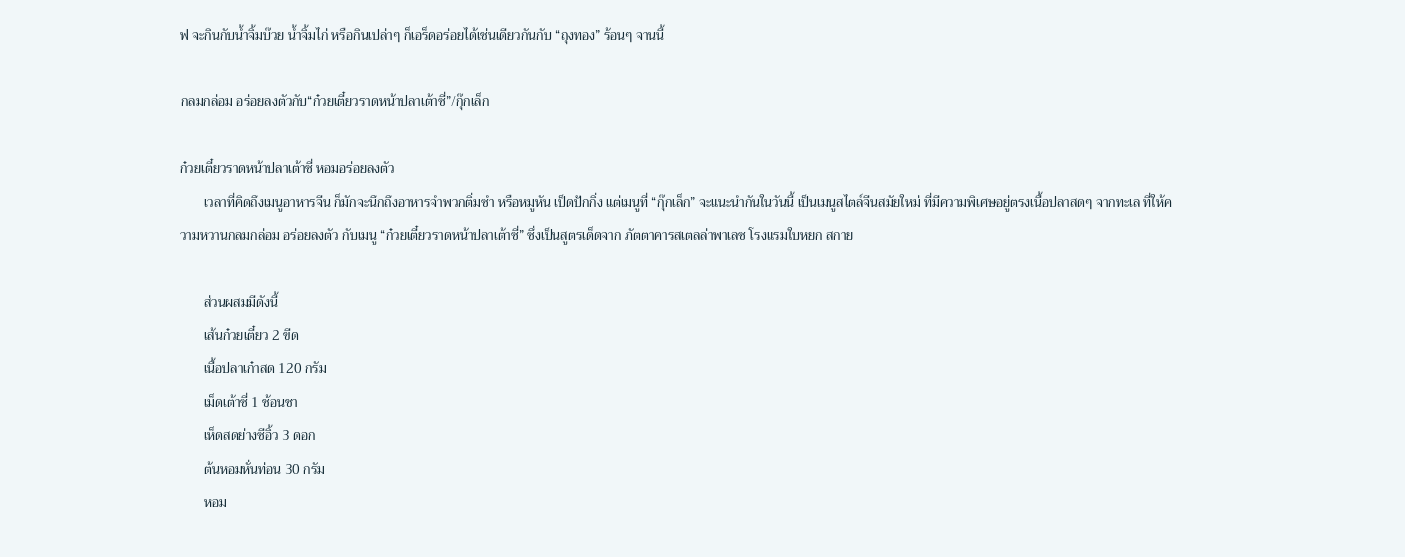ฟ จะกินกับน้ำจิ้มบ๊วย น้ำจิ้มไก่ หรือกินเปล่าๆ ก็เอร็ดอร่อยได้เช่นเดียวกันกับ “ถุงทอง” ร้อนๆ จานนี้

กลมกล่อม อร่อยลงตัวกับ“ก๋วยเตี๋ยวราดหน้าปลาเต้าซี่”/กุ๊กเล็ก

ก๋วยเตี๋ยวราดหน้าปลาเต้าซี่ หอมอร่อยลงตัว
       เวลาที่คิดถึงเมนูอาหารจีน ก็มักจะนึกถึงอาหารจำพวกติ่มซำ หรือหมูหัน เป็ดปักกิ่ง แต่เมนูที่ “กุ๊กเล็ก” จะแนะนำกันในวันนี้ เป็นเมนูสไตล์จีนสมัยใหม่ ที่มีความพิเศษอยู่ตรงเนื้อปลาสดๆ จากทะเล ที่ให้ความหวานกลมกล่อม อร่อยลงตัว กับเมนู “ก๋วยเตี๋ยวราดหน้าปลาเต้าซี่” ซึ่งเป็นสูตรเด็ดจาก ภัตตาคารสเตลล่าพาเลซ โรงแรมใบหยก สกาย

       ส่วนผสมมีดังนี้
       เส้นก๋วยเตี๋ยว 2 ขีด
       เนื้อปลาเก๋าสด 120 กรัม
       เม็ดเต้าซี่ 1 ช้อนชา
       เห็ดสดย่างซีอิ้ว 3 ดอก
       ต้นหอมหั่นท่อน 30 กรัม
       หอม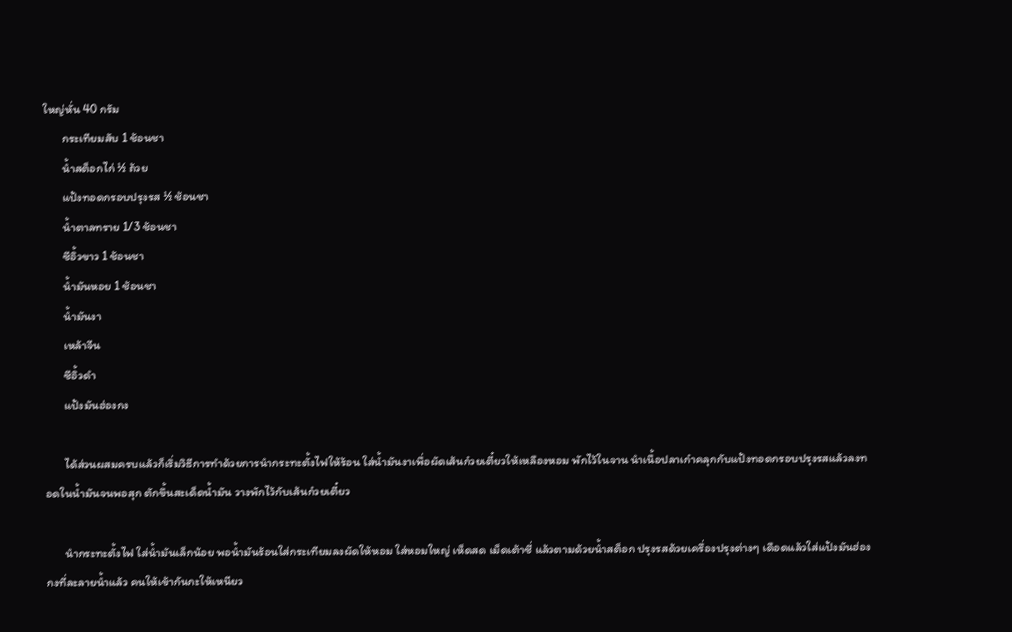ใหญ่หั่น 40 กรัม
       กระเทียมสับ 1 ช้อนชา
       น้ำสต็อกไก่ ½ ถ้วย
       แป้งทอดกรอบปรุงรส ½ ช้อนชา
       น้ำตาลทราย 1/3 ช้อนชา
       ซีอิ้วขาว 1 ช้อนชา
       น้ำมันหอย 1 ช้อนชา
       น้ำมันงา
       เหล้าจีน
       ซีอิ้วดำ
       แป้งมันฮ่องกง

       ได้ส่วนผสมครบแล้วก็เริ่มวิธีการทำด้วยการนำกระทะตั้งไฟให้ร้อน ใส่น้ำมันงาเพื่อผัดเส้นก๋วยเตี๋ยวให้เหลืองหอม พักไว้ในจาน นำเนื้อปลาเก๋าคลุกกับแป้งทอดกรอบปรุงรสแล้วลงทอดในน้ำมันจนพอสุก ตักขึ้นสะเด็ดน้ำมัน วางพักไว้กับเส้นก๋วยเตี๋ยว

       นำกระทะตั้งไฟ ใส่น้ำมันเล็กน้อย พอน้ำมันร้อนใส่กระเทียมลงผัดให้หอม ใส่หอมใหญ่ เห็ดสด เม็ดเต้าซี่ แล้วตามด้วยน้ำสต็อก ปรุงรสด้วยเครื่องปรุงต่างๆ เดือดแล้วใส่แป้งมันฮ่องกงที่ละลายน้ำแล้ว คนให้เข้ากันกะให้เหนียว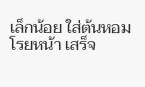เล็กน้อย ใส่ต้นหอมโรยหน้า เสร็จ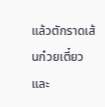แล้วตักราดเส้นก๋วยเตี๋ยวและ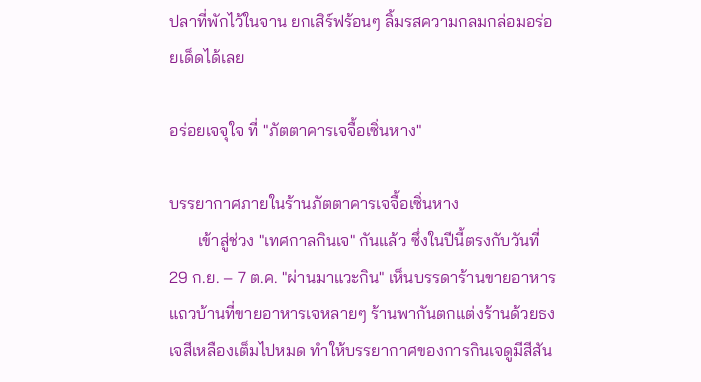ปลาที่พักไว้ในจาน ยกเสิร์ฟร้อนๆ ลิ้มรสความกลมกล่อมอร่อยเด็ดได้เลย

อร่อยเจจุใจ ที่ "ภัตตาคารเจจื้อเซิ่นหาง"

บรรยากาศภายในร้านภัตตาคารเจจื้อเซิ่นหาง
       เข้าสู่ช่วง "เทศกาลกินเจ" กันแล้ว ซึ่งในปีนี้ตรงกับวันที่ 29 ก.ย. – 7 ต.ค. "ผ่านมาแวะกิน" เห็นบรรดาร้านขายอาหารแถวบ้านที่ขายอาหารเจหลายๆ ร้านพากันตกแต่งร้านด้วยธงเจสีเหลืองเต็มไปหมด ทำให้บรรยากาศของการกินเจดูมีสีสัน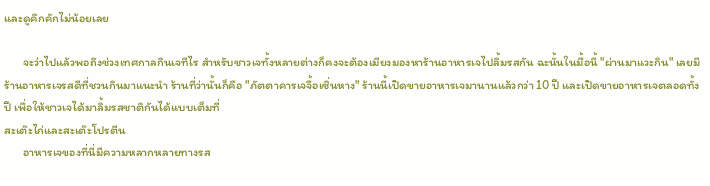และดูคึกคักไม่น้อยเลย

       จะว่าไปแล้วพอถึงช่วงเทศกาลกินเจทีไร สำหรับชาวเจทั้งหลายต่างก็คงจะต้องเมียงมองหาร้านอาหารเจไปลิ้มรสกัน ฉะนั้นในมื้อนี้ "ผ่านมาแวะกิน" เลยมีร้านอาหารเจรสดีที่ชวนกินมาแนะนำ ร้านที่ว่านั้นก็คือ "ภัตตาคารเจจื้อเซิ่นหาง" ร้านนี้เปิดขายอาหารเจมานานแล้วกว่า 10 ปี และเปิดขายอาหารเจตลอดทั้งปี เพื่อให้ชาวเจได้มาลิ้มรสชาติกันได้แบบเต็มที่
สะเต๊ะไก่และสะเต๊ะโปรตีน
       อาหารเจของที่นี่มีความหลากหลายทางรส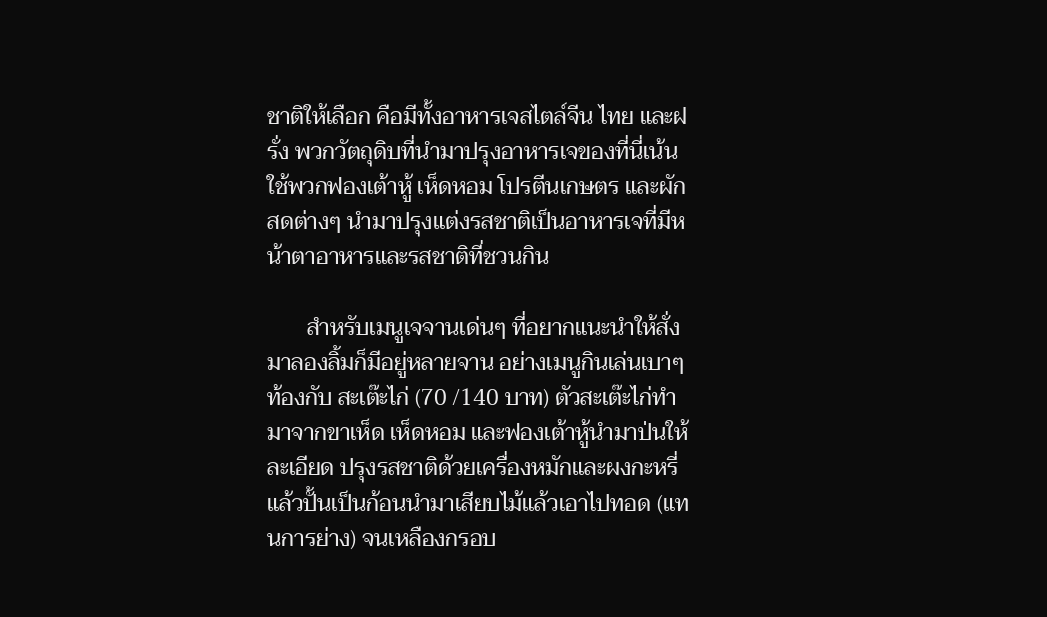ชาติให้เลือก คือมีทั้งอาหารเจสไตล์จีน ไทย และฝรั่ง พวกวัตถุดิบที่นำมาปรุงอาหารเจของที่นี่เน้นใช้พวกฟองเต้าหู้ เห็ดหอม โปรตีนเกษตร และผักสดต่างๆ นำมาปรุงแต่งรสชาติเป็นอาหารเจที่มีหน้าตาอาหารและรสชาติที่ชวนกิน

       สำหรับเมนูเจจานเด่นๆ ที่อยากแนะนำให้สั่งมาลองลิ้มก็มีอยู่หลายจาน อย่างเมนูกินเล่นเบาๆ ท้องกับ สะเต๊ะไก่ (70 /140 บาท) ตัวสะเต๊ะไก่ทำมาจากขาเห็ด เห็ดหอม และฟองเต้าหู้นำมาป่นให้ละเอียด ปรุงรสชาติด้วยเครื่องหมักและผงกะหรี่ แล้วปั้นเป็นก้อนนำมาเสียบไม้แล้วเอาไปทอด (แทนการย่าง) จนเหลืองกรอบ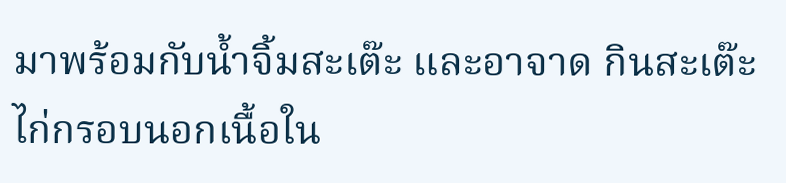มาพร้อมกับน้ำจิ้มสะเต๊ะ และอาจาด กินสะเต๊ะไก่กรอบนอกเนื้อใน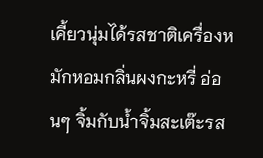เคี้ยวนุ่มได้รสชาติเครื่องหมักหอมกลิ่นผงกะหรี่ อ่อนๆ จิ้มกับน้ำจิ้มสะเต๊ะรส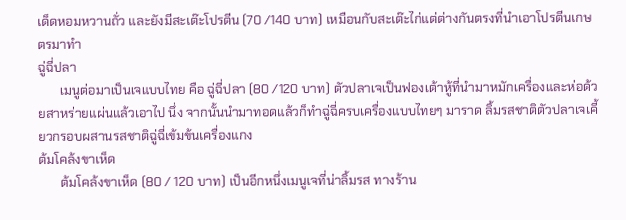เด็ดหอมหวานถั่ว และยังมีสะเต๊ะโปรตีน (70 /140 บาท) เหมือนกับสะเต๊ะไก่แต่ต่างกันตรงที่นำเอาโปรตีนเกษตรมาทำ
ฉู่ฉี่ปลา
       เมนูต่อมาเป็นเจแบบไทย คือ ฉู่ฉี่ปลา (80 /120 บาท) ตัวปลาเจเป็นฟองเต้าหู้ที่นำมาหมักเครื่องและห่อด้วยสาหร่ายแผ่นแล้วเอาไป นึ่ง จากนั้นนำมาทอดแล้วก็ทำฉู่ฉี่ครบเครื่องแบบไทยๆ มาราด ลิ้มรสชาติตัวปลาเจเคี้ยวกรอบผสานรสชาติฉู่ฉี่เข้มข้นเครื่องแกง
ต้มโคล้งขาเห็ด
       ต้มโคล้งขาเห็ด (80 / 120 บาท) เป็นอีกหนึ่งเมนูเจที่น่าลิ้มรส ทางร้าน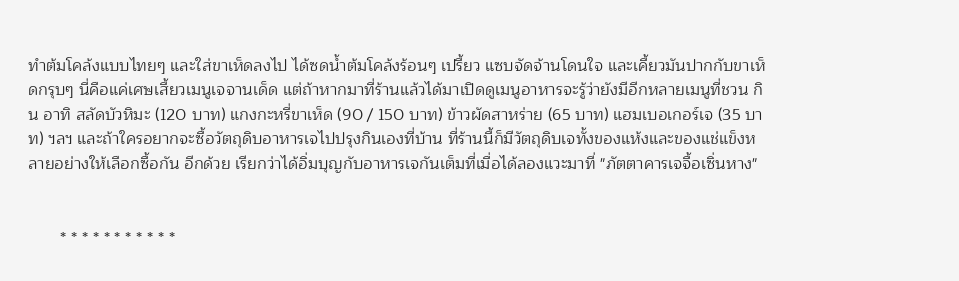ทำต้มโคล้งแบบไทยๆ และใส่ขาเห็ดลงไป ได้ซดน้ำต้มโคล้งร้อนๆ เปรี้ยว แซบจัดจ้านโดนใจ และเคี้ยวมันปากกับขาเห็ดกรุบๆ นี่คือแค่เศษเสี้ยวเมนูเจจานเด็ด แต่ถ้าหากมาที่ร้านแล้วได้มาเปิดดูเมนูอาหารจะรู้ว่ายังมีอีกหลายเมนูที่ชวน กิน อาทิ สลัดบัวหิมะ (120 บาท) แกงกะหรี่ขาเห็ด (90 / 150 บาท) ข้าวผัดสาหร่าย (65 บาท) แฮมเบอเกอร์เจ (35 บาท) ฯลฯ และถ้าใครอยากจะซื้อวัตถุดิบอาหารเจไปปรุงกินเองที่บ้าน ที่ร้านนี้ก็มีวัตถุดิบเจทั้งของแห้งและของแช่แข็งหลายอย่างให้เลือกซื้อกัน อีกด้วย เรียกว่าได้อิ่มบุญกับอาหารเจกันเต็มที่เมื่อได้ลองแวะมาที่ "ภัตตาคารเจจื้อเซิ่นหาง"


       * * * * * * * * * * *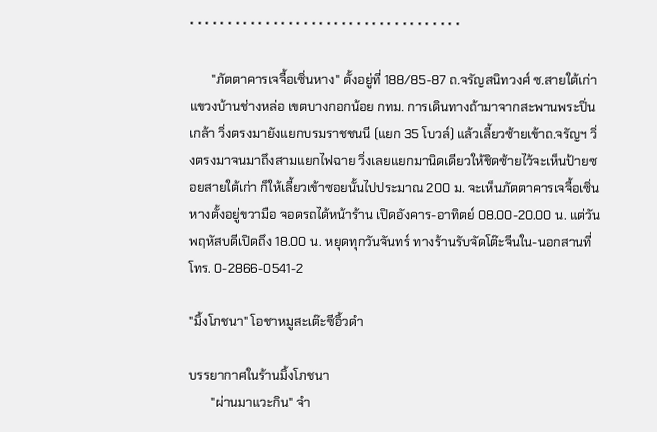* * * * * * * * * * * * * * * * * * * * * * * * * * * * * * * * * * * *

       "ภัตตาคารเจจื้อเซิ่นหาง" ตั้งอยู่ที่ 188/85-87 ถ.จรัญสนิทวงศ์ ซ.สายใต้เก่า แขวงบ้านช่างหล่อ เขตบางกอกน้อย กทม. การเดินทางถ้ามาจากสะพานพระปิ่นเกล้า วิ่งตรงมายังแยกบรมราชชนนี (แยก 35 โบวล์) แล้วเลี้ยวซ้ายเข้าถ.จรัญฯ วิ่งตรงมาจนมาถึงสามแยกไฟฉาย วิ่งเลยแยกมานิดเดียวให้ชิดซ้ายไว้จะเห็นป้ายซอยสายใต้เก่า ก็ให้เลี้ยวเข้าซอยนั้นไปประมาณ 200 ม. จะเห็นภัตตาคารเจจื้อเซิ่นหางตั้งอยู่ขวามือ จอดรถได้หน้าร้าน เปิดอังคาร-อาทิตย์ 08.00-20.00 น. แต่วันพฤหัสบดีเปิดถึง 18.00 น. หยุดทุกวันจันทร์ ทางร้านรับจัดโต๊ะจีนใน-นอกสานที่ โทร. 0-2866-0541-2

"มิ้งโภชนา" โอชาหมูสะเต๊ะซีอิ้วดำ

บรรยากาศในร้านมิ้งโภชนา
       "ผ่านมาแวะกิน" จำ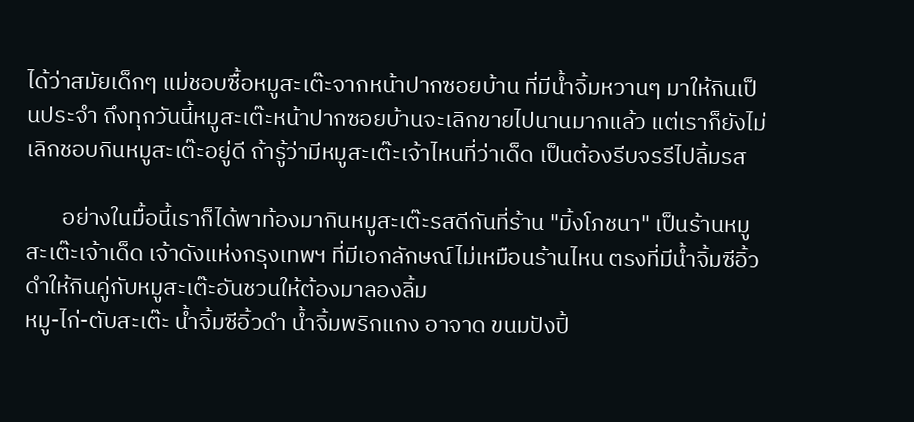ได้ว่าสมัยเด็กๆ แม่ชอบซื้อหมูสะเต๊ะจากหน้าปากซอยบ้าน ที่มีน้ำจิ้มหวานๆ มาให้กินเป็นประจำ ถึงทุกวันนี้หมูสะเต๊ะหน้าปากซอยบ้านจะเลิกขายไปนานมากแล้ว แต่เราก็ยังไม่เลิกชอบกินหมูสะเต๊ะอยู่ดี ถ้ารู้ว่ามีหมูสะเต๊ะเจ้าไหนที่ว่าเด็ด เป็นต้องรีบจรรีไปลิ้มรส

       อย่างในมื้อนี้เราก็ได้พาท้องมากินหมูสะเต๊ะรสดีกันที่ร้าน "มิ้งโภชนา" เป็นร้านหมูสะเต๊ะเจ้าเด็ด เจ้าดังแห่งกรุงเทพฯ ที่มีเอกลักษณ์ไม่เหมือนร้านไหน ตรงที่มีน้ำจิ้มซีอิ้วดำให้กินคู่กับหมูสะเต๊ะอันชวนให้ต้องมาลองลิ้ม
หมู-ไก่-ตับสะเต๊ะ น้ำจิ้มซีอิ้วดำ น้ำจิ้มพริกแกง อาจาด ขนมปังปิ้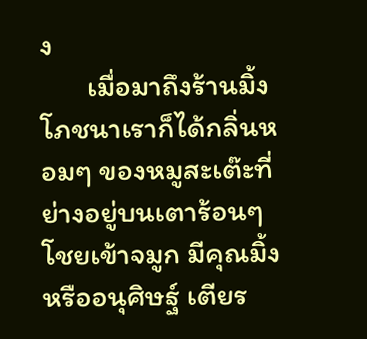ง
       เมื่อมาถึงร้านมิ้งโภชนาเราก็ได้กลิ่นหอมๆ ของหมูสะเต๊ะที่ย่างอยู่บนเตาร้อนๆ โชยเข้าจมูก มีคุณมิ้ง หรืออนุศิษฐ์ เตียร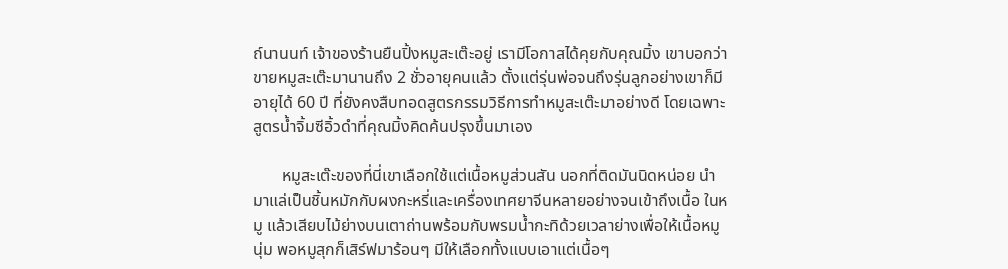ถ์นานนท์ เจ้าของร้านยืนปิ้งหมูสะเต๊ะอยู่ เรามีโอกาสได้คุยกับคุณมิ้ง เขาบอกว่าขายหมูสะเต๊ะมานานถึง 2 ชั่วอายุคนแล้ว ตั้งแต่รุ่นพ่อจนถึงรุ่นลูกอย่างเขาก็มีอายุได้ 60 ปี ที่ยังคงสืบทอดสูตรกรรมวิธีการทำหมูสะเต๊ะมาอย่างดี โดยเฉพาะสูตรน้ำจิ้มซีอิ้วดำที่คุณมิ้งคิดค้นปรุงขึ้นมาเอง

       หมูสะเต๊ะของที่นี่เขาเลือกใช้แต่เนื้อหมูส่วนสัน นอกที่ติดมันนิดหน่อย นำมาแล่เป็นชิ้นหมักกับผงกะหรี่และเครื่องเทศยาจีนหลายอย่างจนเข้าถึงเนื้อ ในหมู แล้วเสียบไม้ย่างบนเตาถ่านพร้อมกับพรมน้ำกะทิด้วยเวลาย่างเพื่อให้เนื้อหมู นุ่ม พอหมูสุกก็เสิร์ฟมาร้อนๆ มีให้เลือกทั้งแบบเอาแต่เนื้อๆ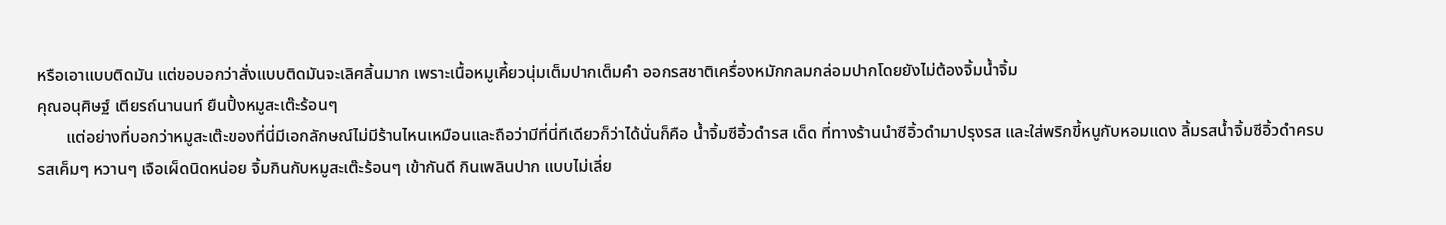หรือเอาแบบติดมัน แต่ขอบอกว่าสั่งแบบติดมันจะเลิศลิ้นมาก เพราะเนื้อหมูเคี้ยวนุ่มเต็มปากเต็มคำ ออกรสชาติเครื่องหมักกลมกล่อมปากโดยยังไม่ต้องจิ้มน้ำจิ้ม
คุณอนุศิษฐ์ เตียรถ์นานนท์ ยืนปิ้งหมูสะเต๊ะร้อนๆ
       แต่อย่างที่บอกว่าหมูสะเต๊ะของที่นี่มีเอกลักษณ์ไม่มีร้านไหนเหมือนและถือว่ามีที่นี่ทีเดียวก็ว่าได้นั่นก็คือ น้ำจิ้มซีอิ้วดำรส เด็ด ที่ทางร้านนำซีอิ้วดำมาปรุงรส และใส่พริกขี้หนูกับหอมแดง ลิ้มรสน้ำจิ้มซีอิ้วดำครบรสเค็มๆ หวานๆ เจือเผ็ดนิดหน่อย จิ้มกินกับหมูสะเต๊ะร้อนๆ เข้ากันดี กินเพลินปาก แบบไม่เลี่ย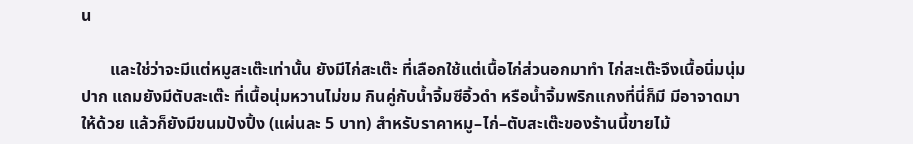น

       และใช่ว่าจะมีแต่หมูสะเต๊ะเท่านั้น ยังมีไก่สะเต๊ะ ที่เลือกใช้แต่เนื้อไก่ส่วนอกมาทำ ไก่สะเต๊ะจึงเนื้อนิ่มนุ่มปาก แถมยังมีตับสะเต๊ะ ที่เนื้อนุ่มหวานไม่ขม กินคู่กับน้ำจิ้มซีอิ้วดำ หรือน้ำจิ้มพริกแกงที่นี่ก็มี มีอาจาดมาให้ด้วย แล้วก็ยังมีขนมปังปิ้ง (แผ่นละ 5 บาท) สำหรับราคาหมู–ไก่–ตับสะเต๊ะของร้านนี้ขายไม้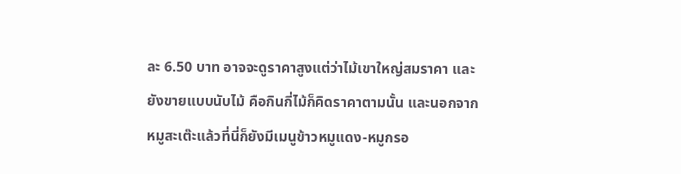ละ 6.50 บาท อาจจะดูราคาสูงแต่ว่าไม้เขาใหญ่สมราคา และยังขายแบบนับไม้ คือกินกี่ไม้ก็คิดราคาตามนั้น และนอกจากหมูสะเต๊ะแล้วที่นี่ก็ยังมีเมนูข้าวหมูแดง-หมูกรอ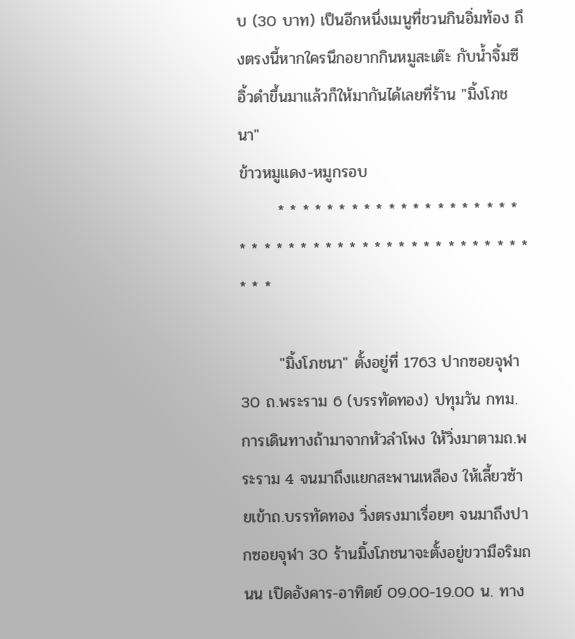บ (30 บาท) เป็นอีกหนึ่งเมนูที่ชวนกินอิ่มท้อง ถึงตรงนี้หากใครนึกอยากกินหมูสะเต๊ะ กับน้ำจิ้มซีอิ้วดำขึ้นมาแล้วก็ให้มากันได้เลยที่ร้าน "มิ้งโภชนา"
ข้าวหมูแดง-หมูกรอบ
       * * * * * * * * * * * * * * * * * * * * * * * * * * * * * * * * * * * * * * * * * * * * * * *

       "มิ้งโภชนา" ตั้งอยู่ที่ 1763 ปากซอยจุฬา 30 ถ.พระราม 6 (บรรทัดทอง) ปทุมวัน กทม. การเดินทางถ้ามาจากหัวลำโพง ให้วิ่งมาตามถ.พระราม 4 จนมาถึงแยกสะพานเหลือง ให้เลี้ยวซ้ายเข้าถ.บรรทัดทอง วิ่งตรงมาเรื่อยๆ จนมาถึงปากซอยจุฬา 30 ร้านมิ้งโภชนาจะตั้งอยู่ขวามือริมถนน เปิดอังคาร-อาทิตย์ 09.00-19.00 น. ทาง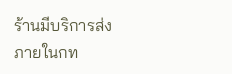ร้านมีบริการส่งภายในกท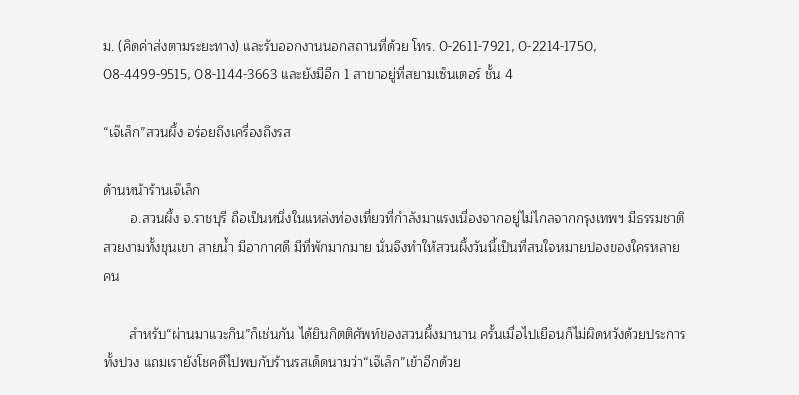ม. (คิดค่าส่งตามระยะทาง) และรับออกงานนอกสถานที่ด้วย โทร. 0-2611-7921, 0-2214-1750, 08-4499-9515, 08-1144-3663 และยังมีอีก 1 สาขาอยู่ที่สยามเซ็นเตอร์ ชั้น 4

“เจ๊เล็ก”สวนผึ้ง อร่อยถึงเครื่องถึงรส

ด้านหน้าร้านเจ๊เล็ก
       อ.สวนผึ้ง จ.ราชบุรี ถือเป็นหนึ่งในแหล่งท่องเที่ยวที่กำลังมาแรงเนื่องจากอยู่ไม่ไกลจากกรุงเทพฯ มีธรรมชาติสวยงามทั้งขุนเขา สายน้ำ มีอากาศดี มีที่พักมากมาย นั่นจึงทำให้สวนผึ้งวันนี้เป็นที่สนใจหมายปองของใครหลายคน

       สำหรับ“ผ่านมาแวะกิน”ก็เช่นกัน ได้ยินกิตติศัพท์ของสวนผึ้งมานาน ครั้นเมื่อไปเยือนก็ไม่ผิดหวังด้วยประการทั้งปวง แถมเรายังโชคดีไปพบกับร้านรสเด็ดนามว่า“เจ๊เล็ก”เข้าอีกด้วย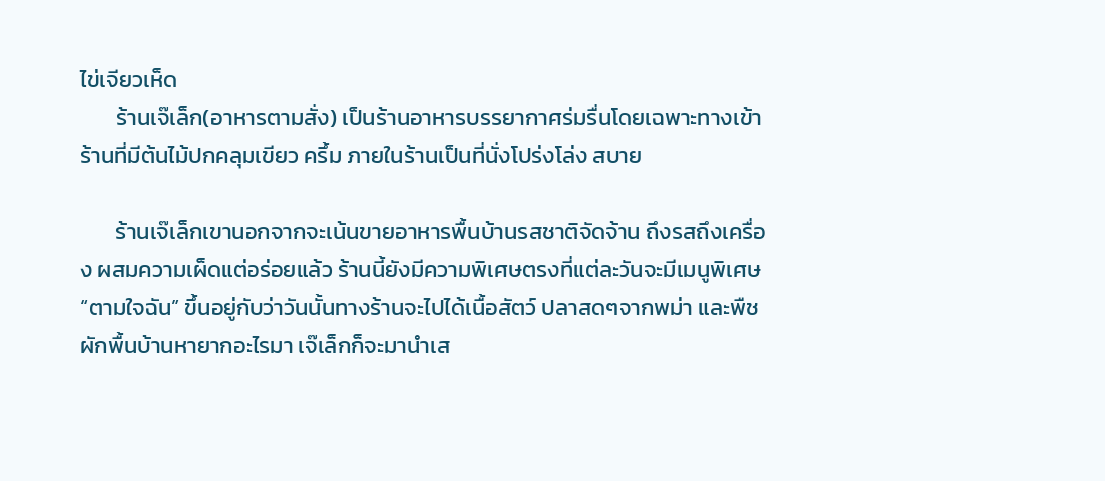ไข่เจียวเห็ด
       ร้านเจ๊เล็ก(อาหารตามสั่ง) เป็นร้านอาหารบรรยากาศร่มรื่นโดยเฉพาะทางเข้าร้านที่มีต้นไม้ปกคลุมเขียว ครึ้ม ภายในร้านเป็นที่นั่งโปร่งโล่ง สบาย

       ร้านเจ๊เล็กเขานอกจากจะเน้นขายอาหารพื้นบ้านรสชาติจัดจ้าน ถึงรสถึงเครื่อง ผสมความเผ็ดแต่อร่อยแล้ว ร้านนี้ยังมีความพิเศษตรงที่แต่ละวันจะมีเมนูพิเศษ“ตามใจฉัน” ขึ้นอยู่กับว่าวันนั้นทางร้านจะไปได้เนื้อสัตว์ ปลาสดๆจากพม่า และพืชผักพื้นบ้านหายากอะไรมา เจ๊เล็กก็จะมานำเส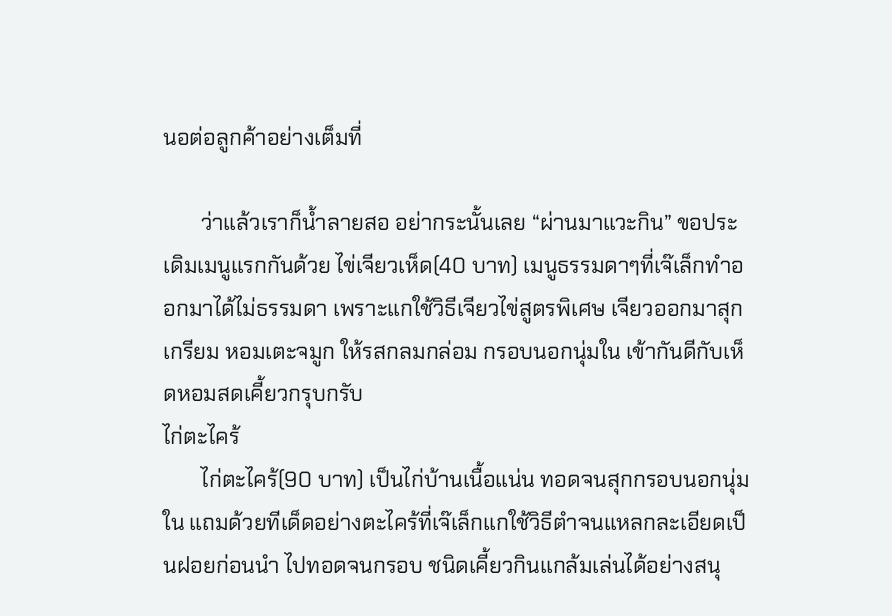นอต่อลูกค้าอย่างเต็มที่

       ว่าแล้วเราก็น้ำลายสอ อย่ากระนั้นเลย “ผ่านมาแวะกิน” ขอประเดิมเมนูแรกกันด้วย ไข่เจียวเห็ด(40 บาท) เมนูธรรมดาๆที่เจ๊เล็กทำออกมาได้ไม่ธรรมดา เพราะแกใช้วิธีเจียวไข่สูตรพิเศษ เจียวออกมาสุกเกรียม หอมเตะจมูก ให้รสกลมกล่อม กรอบนอกนุ่มใน เข้ากันดีกับเห็ดหอมสดเคี้ยวกรุบกรับ
ไก่ตะไคร้
       ไก่ตะไคร้(90 บาท) เป็นไก่บ้านเนื้อแน่น ทอดจนสุกกรอบนอกนุ่มใน แถมด้วยทีเด็ดอย่างตะไคร้ที่เจ๊เล็กแกใช้วิธีตำจนแหลกละเอียดเป็นฝอยก่อนนำ ไปทอดจนกรอบ ชนิดเคี้ยวกินแกล้มเล่นได้อย่างสนุ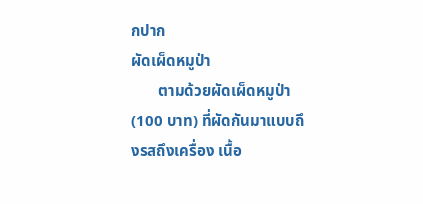กปาก
ผัดเผ็ดหมูป่า
       ตามด้วยผัดเผ็ดหมูป่า(100 บาท) ที่ผัดกันมาแบบถึงรสถึงเครื่อง เนื้อ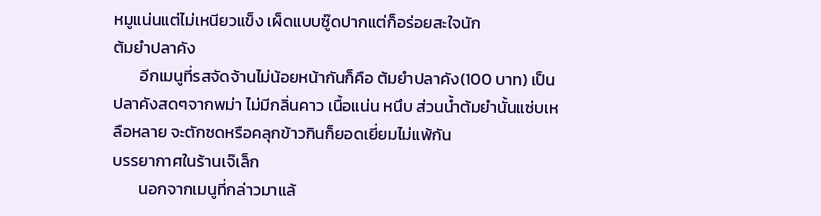หมูแน่นแต่ไม่เหนียวแข็ง เผ็ดแบบซู๊ดปากแต่ก็อร่อยสะใจนัก
ต้มยำปลาคัง
       อีกเมนูที่รสจัดจ้านไม่น้อยหน้ากันก็คือ ต้มยำปลาคัง(100 บาท) เป็นปลาคังสดๆจากพม่า ไม่มีกลิ่นคาว เนื้อแน่น หนึบ ส่วนน้ำต้มยำนั้นแซ่บเหลือหลาย จะตักซดหรือคลุกข้าวกินก็ยอดเยี่ยมไม่แพ้กัน
บรรยากาศในร้านเจ๊เล็ก
       นอกจากเมนูที่กล่าวมาแล้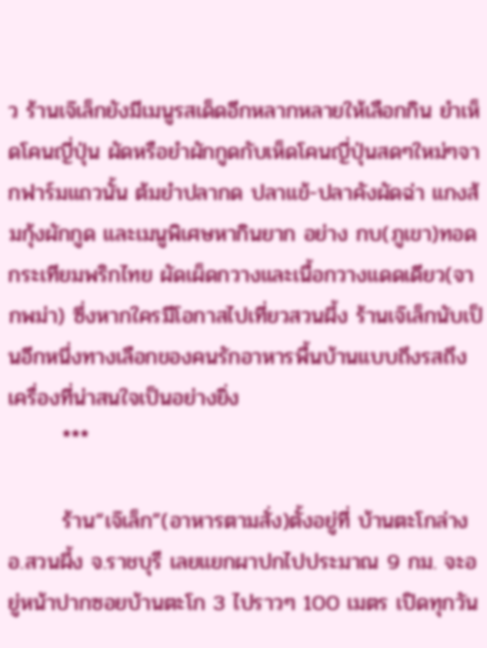ว ร้านเจ๊เล็กยังมีเมนูรสเด็ดอีกหลากหลายให้เลือกกิน ยำเห็ดโคนญี่ปุ่น ผัดหรือยำผักกูดกับเห็ดโคนญี่ปุ่นสดๆใหม่ๆจากฟาร์มแถวนั้น ต้มยำปลากด ปลาแข้-ปลาคังผัดฉ่า แกงส้มกุ้งผักกูด และเมนูพิเศษหากินยาก อย่าง กบ(ภูเขา)ทอดกระเทียมพริกไทย ผัดเผ็ดกวางและเนื้อกวางแดดเดียว(จากพม่า) ซึ่งหากใครมีโอกาสไปเที่ยวสวนผึ้ง ร้านเจ๊เล็กนับเป็นอีกหนึ่งทางเลือกของคนรักอาหารพื้นบ้านแบบถึงรสถึง เครื่องที่น่าสนใจเป็นอย่างยิ่ง
       ***

       ร้าน“เจ๊เล็ก”(อาหารตามสั่ง)ตั้งอยู่ที่ บ้านตะโกล่าง อ.สวนผึ้ง จ.ราชบุรี เลยแยกผาปกไปประมาณ 9 กม. จะอยู่หน้าปากซอยบ้านตะโก 3 ไปราวๆ 100 เมตร เปิดทุกวัน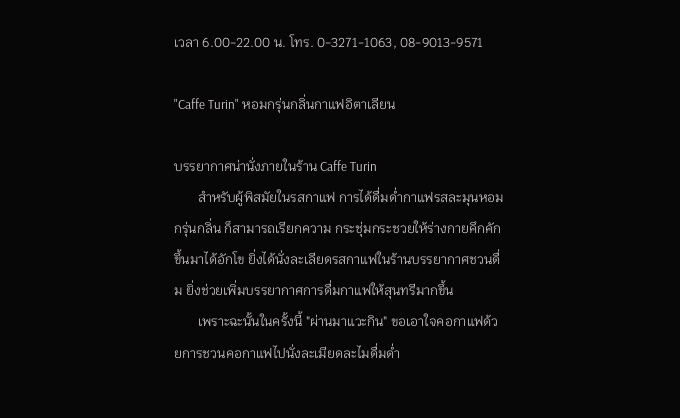เวลา 6.00-22.00 น. โทร. 0-3271-1063, 08-9013-9571

"Caffe Turin" หอมกรุ่นกลิ่นกาแฟอิตาเลียน

บรรยากาศน่านั่งภายในร้าน Caffe Turin
       สำหรับผู้พิสมัยในรสกาแฟ การได้ดื่มด่ำกาแฟรสละมุนหอมกรุ่นกลิ่น ก็สามารถเรียกความ กระชุ่มกระชวยให้ร่างกายคึกคักขึ้นมาได้อักโข ยิ่งได้นั่งละเลียดรสกาแฟในร้านบรรยากาศชวนดื่ม ยิ่งช่วยเพิ่มบรรยากาศการดื่มกาแฟให้สุนทรีมากขึ้น
       เพราะฉะนั้นในครั้งนี้ "ผ่านมาแวะกิน" ขอเอาใจคอกาแฟด้วยการชวนคอกาแฟไปนั่งละเมียดละไมดื่มด่ำ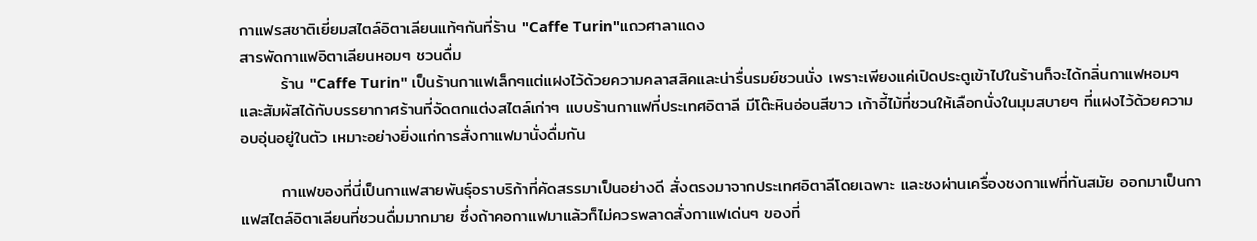กาแฟรสชาติเยี่ยมสไตล์อิตาเลียนแท้ๆกันที่ร้าน "Caffe Turin"แถวศาลาแดง
สารพัดกาแฟอิตาเลียนหอมๆ ชวนดื่ม
       ร้าน "Caffe Turin" เป็นร้านกาแฟเล็กๆแต่แฝงไว้ด้วยความคลาสสิคและน่ารื่นรมย์ชวนนั่ง เพราะเพียงแค่เปิดประตูเข้าไปในร้านก็จะได้กลิ่นกาแฟหอมๆ และสัมผัสได้กับบรรยากาศร้านที่จัดตกแต่งสไตล์เก่าๆ แบบร้านกาแฟที่ประเทศอิตาลี มีโต๊ะหินอ่อนสีขาว เก้าอี้ไม้ที่ชวนให้เลือกนั่งในมุมสบายๆ ที่แฝงไว้ด้วยความอบอุ่นอยู่ในตัว เหมาะอย่างยิ่งแก่การสั่งกาแฟมานั่งดื่มกัน

       กาแฟของที่นี่เป็นกาแฟสายพันธุ์อราบริก้าที่คัดสรรมาเป็นอย่างดี สั่งตรงมาจากประเทศอิตาลีโดยเฉพาะ และชงผ่านเครื่องชงกาแฟที่ทันสมัย ออกมาเป็นกาแฟสไตล์อิตาเลียนที่ชวนดื่มมากมาย ซึ่งถ้าคอกาแฟมาแล้วก็ไม่ควรพลาดสั่งกาแฟเด่นๆ ของที่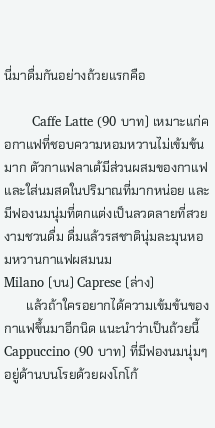นี่มาดื่มกันอย่างถ้วยแรกคือ

       Caffe Latte (90 บาท) เหมาะแก่คอกาแฟที่ชอบความหอมหวานไม่เข้มข้นมาก ตัวกาแฟลาเต้มีส่วนผสมของกาแฟและใส่นมสดในปริมาณที่มากหน่อย และมีฟองนมนุ่มที่ตกแต่งเป็นลวดลายที่สวยงามชวนดื่ม ดื่มแล้วรสชาตินุ่มละมุนหอมหวานกาแฟผสมนม
Milano (บน) Caprese (ล่าง)
       แล้วถ้าใครอยากได้ความเข้มข้นของกาแฟขึ้นมาอีกนิด แนะนำว่าเป็นถ้วยนี้ Cappuccino (90 บาท) ที่มีฟองนมนุ่มๆ อยู่ด้านบนโรยด้วยผงโกโก้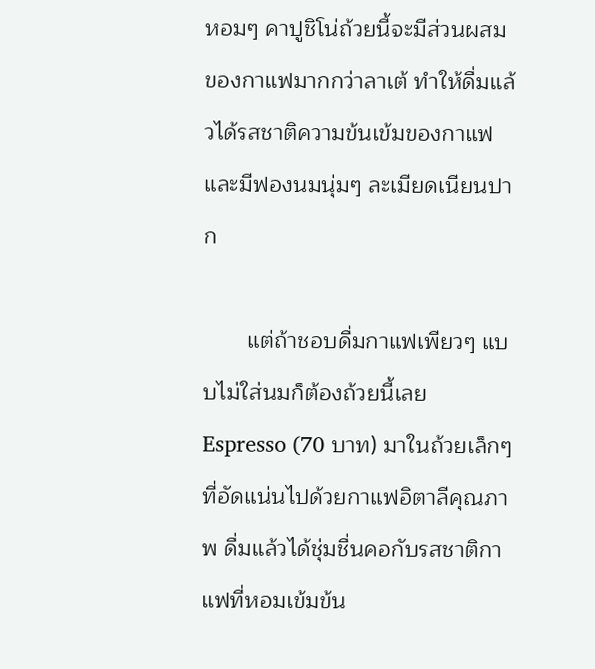หอมๆ คาปูชิโน่ถ้วยนี้จะมีส่วนผสมของกาแฟมากกว่าลาเต้ ทำให้ดื่มแล้วได้รสชาติความข้นเข้มของกาแฟ และมีฟองนมนุ่มๆ ละเมียดเนียนปาก

       แต่ถ้าชอบดื่มกาแฟเพียวๆ แบบไม่ใส่นมก็ต้องถ้วยนี้เลย Espresso (70 บาท) มาในถ้วยเล็กๆ ที่อัดแน่นไปด้วยกาแฟอิตาลีคุณภาพ ดื่มแล้วได้ชุ่มชื่นคอกับรสชาติกาแฟที่หอมเข้มข้น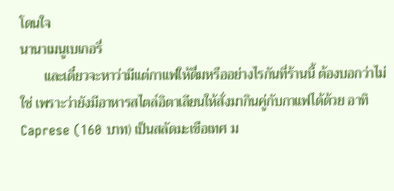โดนใจ
นานาเมนูเบเกอรี่
       และเดี๋ยวจะหาว่ามีแต่กาแฟให้ดื่มหรืออย่างไรกันที่ร้านนี้ ต้องบอกว่าไม่ใช่ เพราะว่ายังมีอาหารสไตล์อิตาเลียนให้สั่งมากินคู่กับกาแฟได้ด้วย อาทิ Caprese (160 บาท) เป็นสลัดมะเขือเทศ ม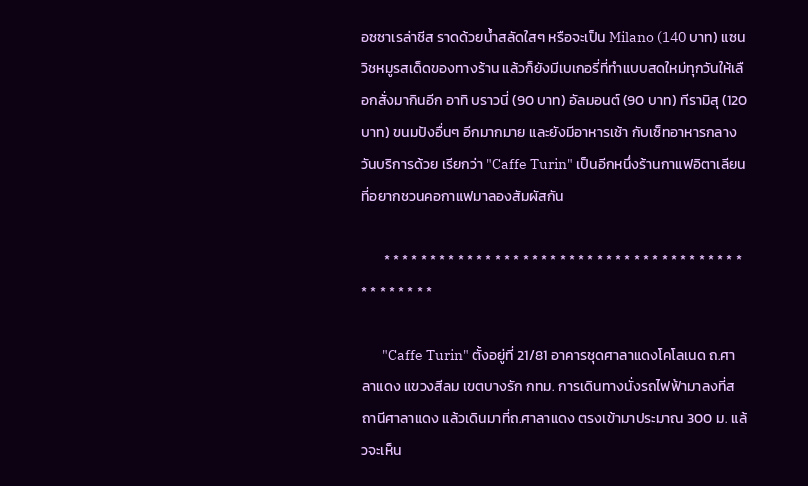อซซาเรล่าชีส ราดด้วยน้ำสลัดใสๆ หรือจะเป็น Milano (140 บาท) แซนวิชหมูรสเด็ดของทางร้าน แล้วก็ยังมีเบเกอรี่ที่ทำแบบสดใหม่ทุกวันให้เลือกสั่งมากินอีก อาทิ บราวนี่ (90 บาท) อัลมอนต์ (90 บาท) ทีรามิสุ (120 บาท) ขนมปังอื่นๆ อีกมากมาย และยังมีอาหารเช้า กับเซ็ทอาหารกลางวันบริการด้วย เรียกว่า "Caffe Turin" เป็นอีกหนึ่งร้านกาแฟอิตาเลียนที่อยากชวนคอกาแฟมาลองสัมผัสกัน

       * * * * * * * * * * * * * * * * * * * * * * * * * * * * * * * * * * * * * * * * * * * * * * *

       "Caffe Turin" ตั้งอยู่ที่ 21/81 อาคารชุดศาลาแดงโคโลเนด ถ.ศาลาแดง แขวงสีลม เขตบางรัก กทม. การเดินทางนั่งรถไฟฟ้ามาลงที่สถานีศาลาแดง แล้วเดินมาที่ถ.ศาลาแดง ตรงเข้ามาประมาณ 300 ม. แล้วจะเห็น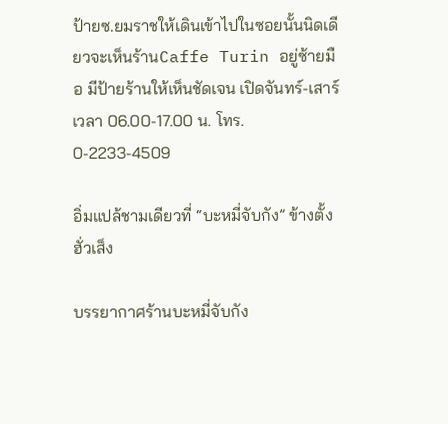ป้ายซ.ยมราชให้เดินเข้าไปในซอยนั้นนิดเดียวจะเห็นร้านCaffe Turin อยู่ซ้ายมือ มีป้ายร้านให้เห็นชัดเจน เปิดจันทร์-เสาร์ เวลา 06.00-17.00 น. โทร. 0-2233-4509

อิ่มแปล้ชามเดียวที่ “บะหมี่จับกัง” ข้างตั้งฮั่วเส็ง

บรรยากาศร้านบะหมี่จับกัง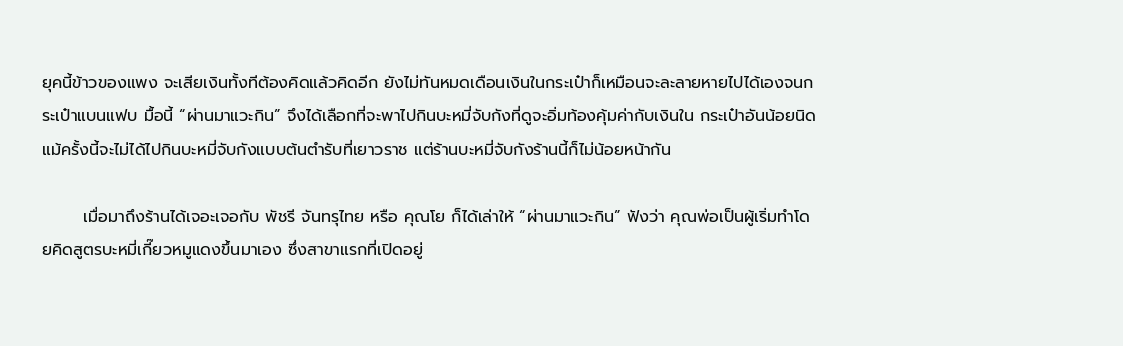ยุคนี้ข้าวของแพง จะเสียเงินทั้งทีต้องคิดแล้วคิดอีก ยังไม่ทันหมดเดือนเงินในกระเป๋าก็เหมือนจะละลายหายไปได้เองจนกระเป๋าแบนแฟบ มื้อนี้ “ผ่านมาแวะกิน” จึงได้เลือกที่จะพาไปกินบะหมี่จับกังที่ดูจะอิ่มท้องคุ้มค่ากับเงินใน กระเป๋าอันน้อยนิด แม้ครั้งนี้จะไม่ได้ไปกินบะหมี่จับกังแบบต้นตำรับที่เยาวราช แต่ร้านบะหมี่จับกังร้านนี้ก็ไม่น้อยหน้ากัน

       เมื่อมาถึงร้านได้เจอะเจอกับ พัชรี จันทรุไทย หรือ คุณโย ก็ได้เล่าให้ “ผ่านมาแวะกิน” ฟังว่า คุณพ่อเป็นผู้เริ่มทำโดยคิดสูตรบะหมี่เกี๊ยวหมูแดงขึ้นมาเอง ซึ่งสาขาแรกที่เปิดอยู่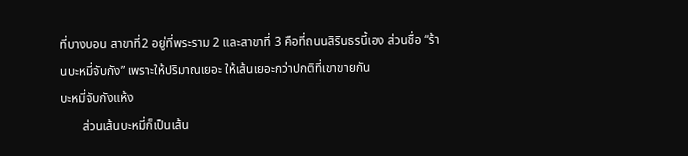ที่บางบอน สาขาที่2 อยู่ที่พระราม 2 และสาขาที่ 3 คือที่ถนนสิรินธรนี้เอง ส่วนชื่อ “ร้านบะหมี่จับกัง” เพราะให้ปริมาณเยอะ ให้เส้นเยอะกว่าปกติที่เขาขายกัน
บะหมี่จับกังแห้ง
       ส่วนเส้นบะหมี่ก็เป็นเส้น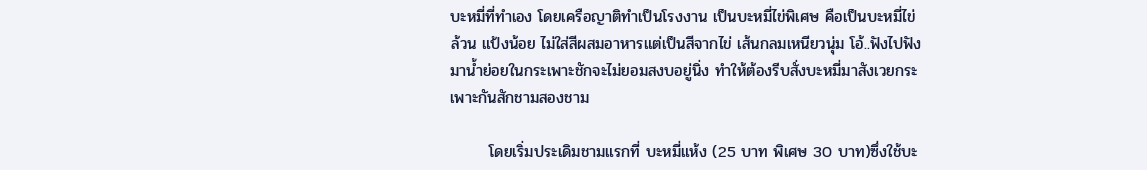บะหมี่ที่ทำเอง โดยเครือญาติทำเป็นโรงงาน เป็นบะหมี่ไข่พิเศษ คือเป็นบะหมี่ไข่ล้วน แป้งน้อย ไม่ใส่สีผสมอาหารแต่เป็นสีจากไข่ เส้นกลมเหนียวนุ่ม โอ้..ฟังไปฟังมาน้ำย่อยในกระเพาะชักจะไม่ยอมสงบอยู่นิ่ง ทำให้ต้องรีบสั่งบะหมี่มาสังเวยกระเพาะกันสักชามสองชาม

       โดยเริ่มประเดิมชามแรกที่ บะหมี่แห้ง (25 บาท พิเศษ 30 บาท)ซึ่งใช้บะ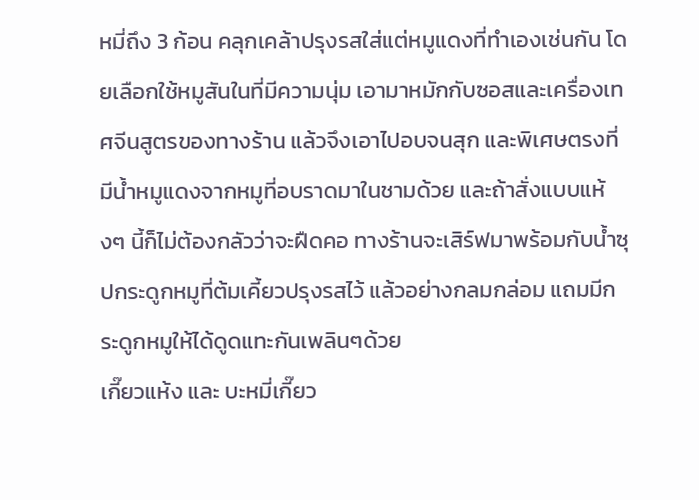หมี่ถึง 3 ก้อน คลุกเคล้าปรุงรสใส่แต่หมูแดงที่ทำเองเช่นกัน โดยเลือกใช้หมูสันในที่มีความนุ่ม เอามาหมักกับซอสและเครื่องเทศจีนสูตรของทางร้าน แล้วจึงเอาไปอบจนสุก และพิเศษตรงที่มีน้ำหมูแดงจากหมูที่อบราดมาในชามด้วย และถ้าสั่งแบบแห้งๆ นี้ก็ไม่ต้องกลัวว่าจะฝืดคอ ทางร้านจะเสิร์ฟมาพร้อมกับน้ำซุปกระดูกหมูที่ต้มเคี้ยวปรุงรสไว้ แล้วอย่างกลมกล่อม แถมมีกระดูกหมูให้ได้ดูดแทะกันเพลินๆด้วย
เกี๊ยวแห้ง และ บะหมี่เกี๊ยว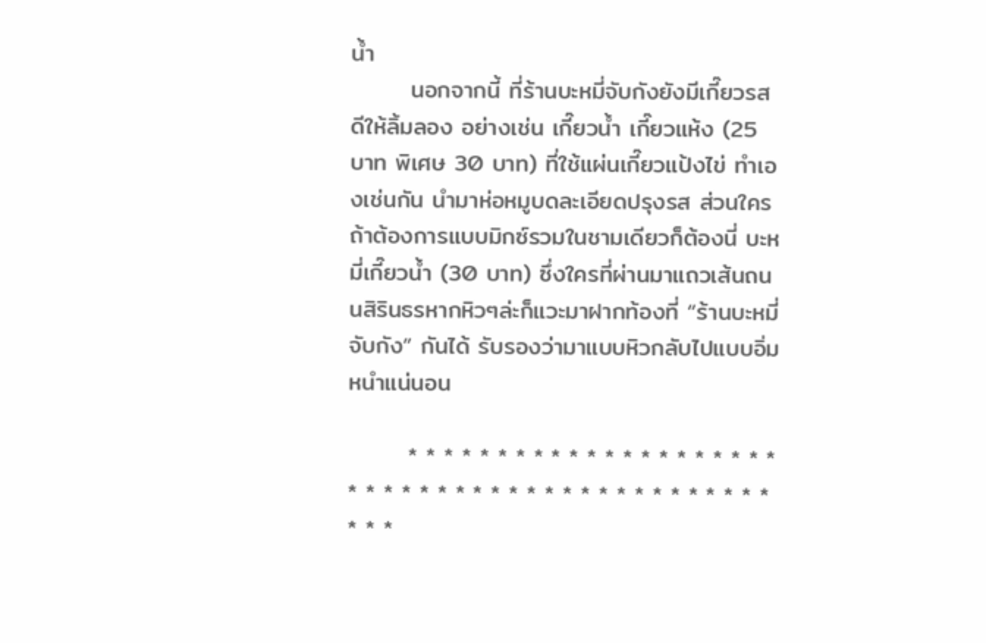น้ำ
       นอกจากนี้ ที่ร้านบะหมี่จับกังยังมีเกี๊ยวรสดีให้ลิ้มลอง อย่างเช่น เกี๊ยวน้ำ เกี๊ยวแห้ง (25 บาท พิเศษ 30 บาท) ที่ใช้แผ่นเกี๊ยวแป้งไข่ ทำเองเช่นกัน นำมาห่อหมูบดละเอียดปรุงรส ส่วนใครถ้าต้องการแบบมิกซ์รวมในชามเดียวก็ต้องนี่ บะหมี่เกี๊ยวน้ำ (30 บาท) ซึ่งใครที่ผ่านมาแถวเส้นถนนสิรินธรหากหิวๆล่ะก็แวะมาฝากท้องที่ “ร้านบะหมี่จับกัง” กันได้ รับรองว่ามาแบบหิวกลับไปแบบอิ่มหนำแน่นอน

       * * * * * * * * * * * * * * * * * * * * * * * * * * * * * * * * * * * * * * * * * * * * * * * *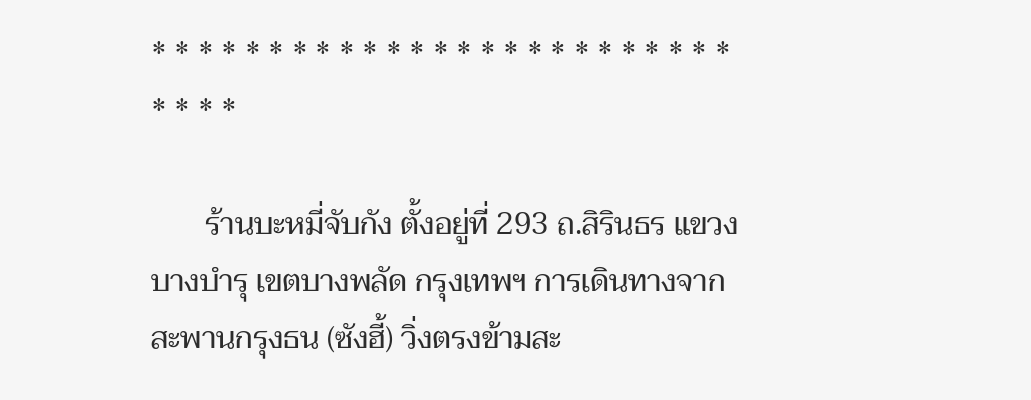* * * * * * * * * * * * * * * * * * * * * * * * * * * * *

       ร้านบะหมี่จับกัง ตั้งอยู่ที่ 293 ถ.สิรินธร แขวงบางบำรุ เขตบางพลัด กรุงเทพฯ การเดินทางจากสะพานกรุงธน (ซังฮี้) วิ่งตรงข้ามสะ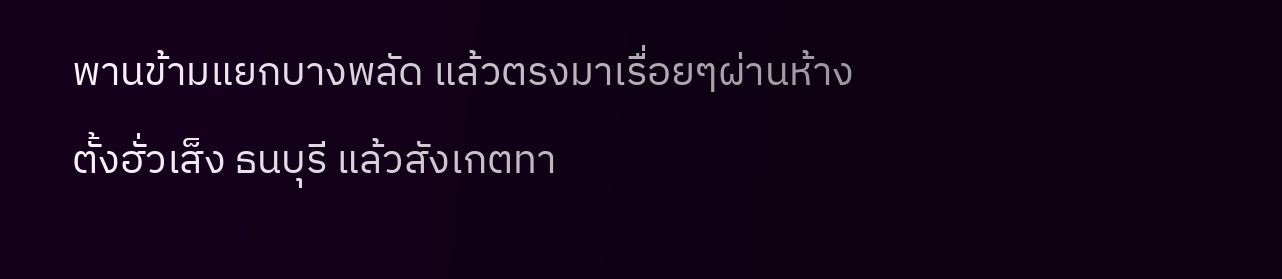พานข้ามแยกบางพลัด แล้วตรงมาเรื่อยๆผ่านห้างตั้งฮั่วเส็ง ธนบุรี แล้วสังเกตทา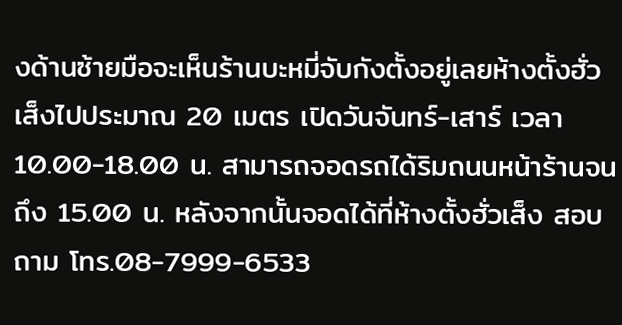งด้านซ้ายมือจะเห็นร้านบะหมี่จับกังตั้งอยู่เลยห้างตั้งฮั่ว เส็งไปประมาณ 20 เมตร เปิดวันจันทร์-เสาร์ เวลา 10.00-18.00 น. สามารถจอดรถได้ริมถนนหน้าร้านจนถึง 15.00 น. หลังจากนั้นจอดได้ที่ห้างตั้งฮั่วเส็ง สอบถาม โทร.08-7999-6533